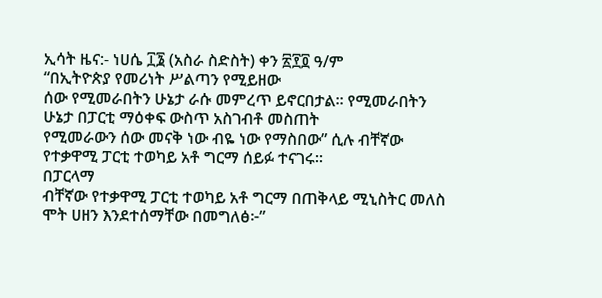ኢሳት ዜና:- ነሀሴ ፲፮ (አስራ ስድስት) ቀን ፳፻፬ ዓ/ም
“በኢትዮጵያ የመሪነት ሥልጣን የሚይዘው
ሰው የሚመራበትን ሁኔታ ራሱ መምረጥ ይኖርበታል፡፡ የሚመራበትን ሁኔታ በፓርቲ ማዕቀፍ ውስጥ አስገብቶ መስጠት
የሚመራውን ሰው መናቅ ነው ብዬ ነው የማስበው” ሲሉ ብቸኛው የተቃዋሚ ፓርቲ ተወካይ አቶ ግርማ ሰይፉ ተናገሩ።
በፓርላማ
ብቸኛው የተቃዋሚ ፓርቲ ተወካይ አቶ ግርማ በጠቅላይ ሚኒስትር መለስ ሞት ሀዘን እንደተሰማቸው በመግለፅ፦”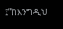፤”ከእንግዲህ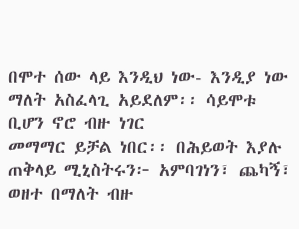በሞተ ሰው ላይ እንዲህ ነው- እንዲያ ነው ማለት አስፈላጊ አይደለም፡፡ ሳይሞቱ ቢሆን ኖሮ ብዙ ነገር
መማማር ይቻል ነበር፡፡ በሕይወት እያሉ ጠቅላይ ሚኒስትሩን፦ አምባገነን፣ ጨካኝ፣ ወዘተ በማለት ብዙ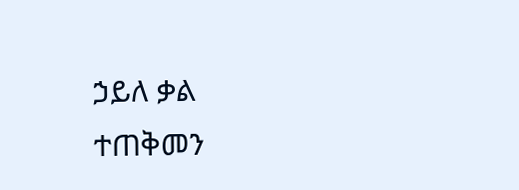ኃይለ ቃል
ተጠቅመን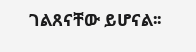ገልጸናቸው ይሆናል፡፡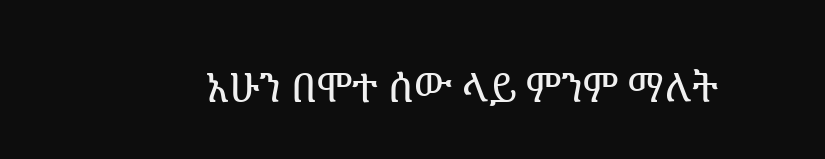አሁን በሞተ ሰው ላይ ምንም ማለት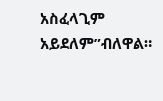አስፈላጊም አይደለም”ብለዋል።